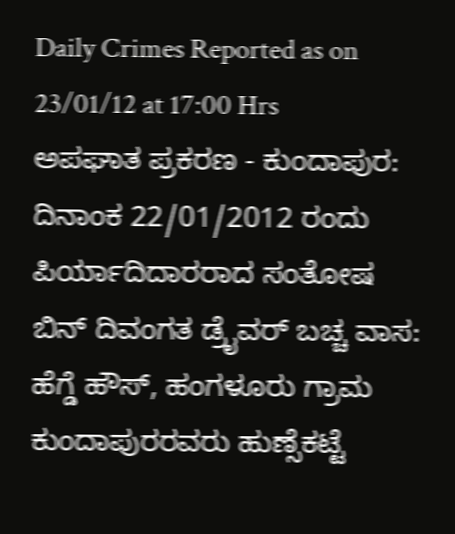Daily Crimes Reported as on 23/01/12 at 17:00 Hrs
ಅಪಘಾತ ಪ್ರಕರಣ - ಕುಂದಾಪುರ: ದಿನಾಂಕ 22/01/2012 ರಂದು ಪಿರ್ಯಾದಿದಾರರಾದ ಸಂತೋಷ ಬಿನ್ ದಿವಂಗತ ಡ್ರೈವರ್ ಬಚ್ಚ ವಾಸ: ಹೆಗ್ಡೆ ಹೌಸ್, ಹಂಗಳೂರು ಗ್ರಾಮ ಕುಂದಾಪುರರವರು ಹುಣ್ಸೆಕಟ್ಟೆ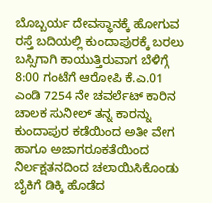ಬೊಬ್ಬರ್ಯ ದೇವಸ್ಥಾನಕ್ಕೆ ಹೋಗುವ ರಸ್ತೆ ಬದಿಯಲ್ಲಿ ಕುಂದಾಪುರಕ್ಕೆ ಬರಲು ಬಸ್ಸಿಗಾಗಿ ಕಾಯುತ್ತಿರುವಾಗ ಬೆಳಿಗ್ಗೆ 8:00 ಗಂಟೆಗೆ ಆರೋಪಿ ಕೆ.ಎ.01 ಎಂಡಿ 7254 ನೇ ಚವರ್ಲೆಟ್ ಕಾರಿನ ಚಾಲಕ ಸುನೀಲ್ ತನ್ನ ಕಾರನ್ನು ಕುಂದಾಪುರ ಕಡೆಯಿಂದ ಅತೀ ವೇಗ ಹಾಗೂ ಅಜಾಗರೂಕತೆಯಿಂದ ನಿರ್ಲಕ್ಷತನದಿಂದ ಚಲಾಯಿಸಿಕೊಂಡು ಬೈಕಿಗೆ ಡಿಕ್ಕಿ ಹೊಡೆದ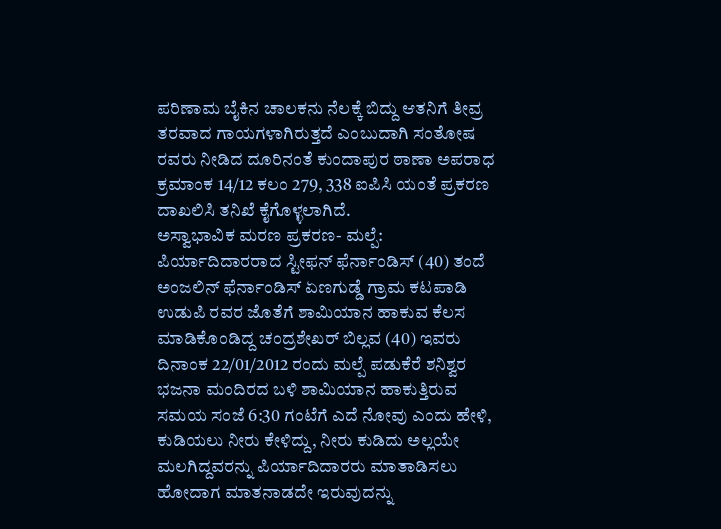ಪರಿಣಾಮ ಬೈಕಿನ ಚಾಲಕನು ನೆಲಕ್ಕೆ ಬಿದ್ದು ಆತನಿಗೆ ತೀವ್ರ ತರವಾದ ಗಾಯಗಳಾಗಿರುತ್ತದೆ ಎಂಬುದಾಗಿ ಸಂತೋಷ ರವರು ನೀಡಿದ ದೂರಿನಂತೆ ಕುಂದಾಪುರ ಠಾಣಾ ಅಪರಾಧ ಕ್ರಮಾಂಕ 14/12 ಕಲಂ 279, 338 ಐಪಿಸಿ ಯಂತೆ ಪ್ರಕರಣ ದಾಖಲಿಸಿ ತನಿಖೆ ಕೈಗೊಳ್ಳಲಾಗಿದೆ.
ಅಸ್ವಾಭಾವಿಕ ಮರಣ ಪ್ರಕರಣ- ಮಲ್ಪೆ: ಪಿರ್ಯಾದಿದಾರರಾದ ಸ್ಟೀಫನ್ ಫೆರ್ನಾಂಡಿಸ್ (40) ತಂದೆ ಅಂಜಲಿನ್ ಫೆರ್ನಾಂಡಿಸ್ ಏಣಗುಡ್ಡೆ ಗ್ರಾಮ ಕಟಪಾಡಿ ಉಡುಪಿ ರವರ ಜೊತೆಗೆ ಶಾಮಿಯಾನ ಹಾಕುವ ಕೆಲಸ ಮಾಡಿಕೊಂಡಿದ್ದ ಚಂದ್ರಶೇಖರ್ ಬಿಲ್ಲವ (40) ಇವರು ದಿನಾಂಕ 22/01/2012 ರಂದು ಮಲ್ಪೆ ಪಡುಕೆರೆ ಶನಿಶ್ವರ ಭಜನಾ ಮಂದಿರದ ಬಳಿ ಶಾಮಿಯಾನ ಹಾಕುತ್ತಿರುವ ಸಮಯ ಸಂಜೆ 6:30 ಗಂಟೆಗೆ ಎದೆ ನೋವು ಎಂದು ಹೇಳಿ, ಕುಡಿಯಲು ನೀರು ಕೇಳಿದ್ದು, ನೀರು ಕುಡಿದು ಅಲ್ಲಯೇ ಮಲಗಿದ್ದವರನ್ನು ಪಿರ್ಯಾದಿದಾರರು ಮಾತಾಡಿಸಲು ಹೋದಾಗ ಮಾತನಾಡದೇ ಇರುವುದನ್ನು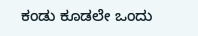ಕಂಡು ಕೂಡಲೇ ಒಂದು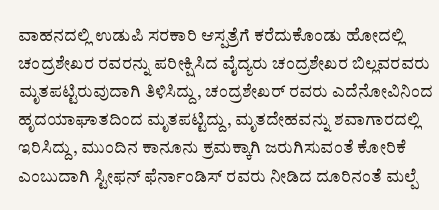ವಾಹನದಲ್ಲಿ ಉಡುಪಿ ಸರಕಾರಿ ಆಸ್ಪತ್ರೆಗೆ ಕರೆದುಕೊಂಡು ಹೋದಲ್ಲಿ ಚಂದ್ರಶೇಖರ ರವರನ್ನು ಪರೀಕ್ಷಿಸಿದ ವೈದ್ಯರು ಚಂದ್ರಶೇಖರ ಬಿಲ್ಲವರವರು ಮೃತಪಟ್ಟಿರುವುದಾಗಿ ತಿಳಿಸಿದ್ದು, ಚಂದ್ರಶೇಖರ್ ರವರು ಎದೆನೋವಿನಿಂದ ಹೃದಯಾಘಾತದಿಂದ ಮೃತಪಟ್ಟಿದ್ದು, ಮೃತದೇಹವನ್ನು ಶವಾಗಾರದಲ್ಲಿ ಇರಿಸಿದ್ದು, ಮುಂದಿನ ಕಾನೂನು ಕ್ರಮಕ್ಕಾಗಿ ಜರುಗಿಸುವಂತೆ ಕೋರಿಕೆ ಎಂಬುದಾಗಿ ಸ್ಟೀಫನ್ ಫೆರ್ನಾಂಡಿಸ್ ರವರು ನೀಡಿದ ದೂರಿನಂತೆ ಮಲ್ಪೆ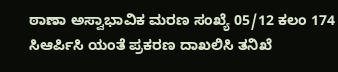ಠಾಣಾ ಅಸ್ವಾಭಾವಿಕ ಮರಣ ಸಂಖ್ಯೆ 05/12 ಕಲಂ 174 ಸಿಆರ್ಪಿಸಿ ಯಂತೆ ಪ್ರಕರಣ ದಾಖಲಿಸಿ ತನಿಖೆ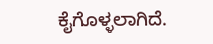ಕೈಗೊಳ್ಳಲಾಗಿದೆ.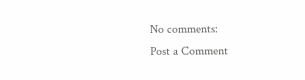No comments:
Post a Comment